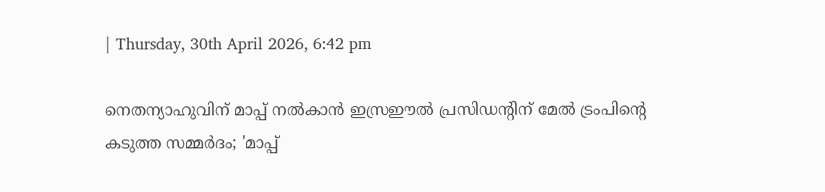| Thursday, 30th April 2026, 6:42 pm

നെതന്യാഹുവിന് മാപ്പ് നല്‍കാന്‍ ഇസ്രഈല്‍ പ്രസിഡന്റിന് മേല്‍ ട്രംപിന്റെ കടുത്ത സമ്മര്‍ദം; 'മാപ്പ്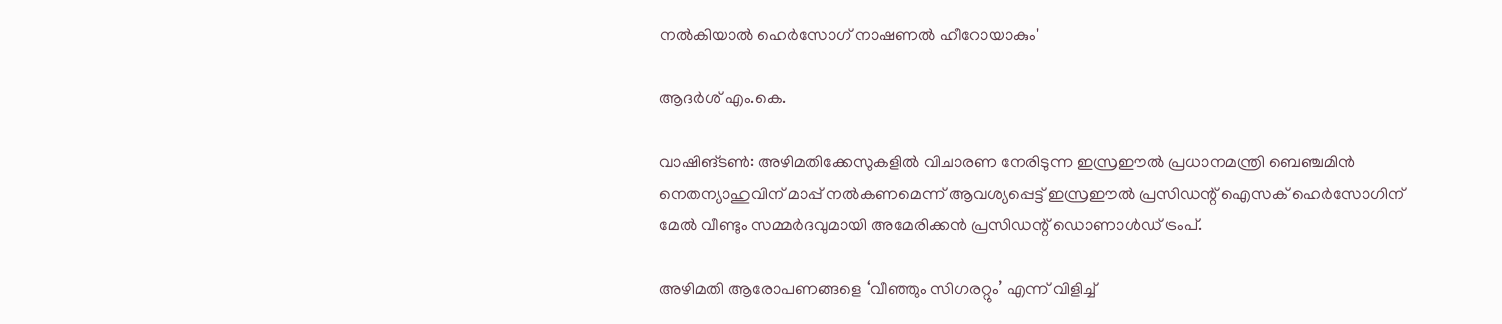നല്‍കിയാല്‍ ഹെര്‍സോഗ് നാഷണല്‍ ഹീറോയാകും'

ആദര്‍ശ് എം.കെ.

വാഷിങ്ടണ്‍: അഴിമതിക്കേസുകളില്‍ വിചാരണ നേരിടുന്ന ഇസ്രഈല്‍ പ്രധാനമന്ത്രി ബെഞ്ചമിന്‍ നെതന്യാഹുവിന് മാപ്പ് നല്‍കണമെന്ന് ആവശ്യപ്പെട്ട് ഇസ്രഈല്‍ പ്രസിഡന്റ് ഐസക് ഹെര്‍സോഗിന് മേല്‍ വീണ്ടും സമ്മര്‍ദവുമായി അമേരിക്കന്‍ പ്രസിഡന്റ് ഡൊണാള്‍ഡ് ട്രംപ്.

അഴിമതി ആരോപണങ്ങളെ ‘വീഞ്ഞും സിഗരറ്റും’ എന്ന് വിളിച്ച്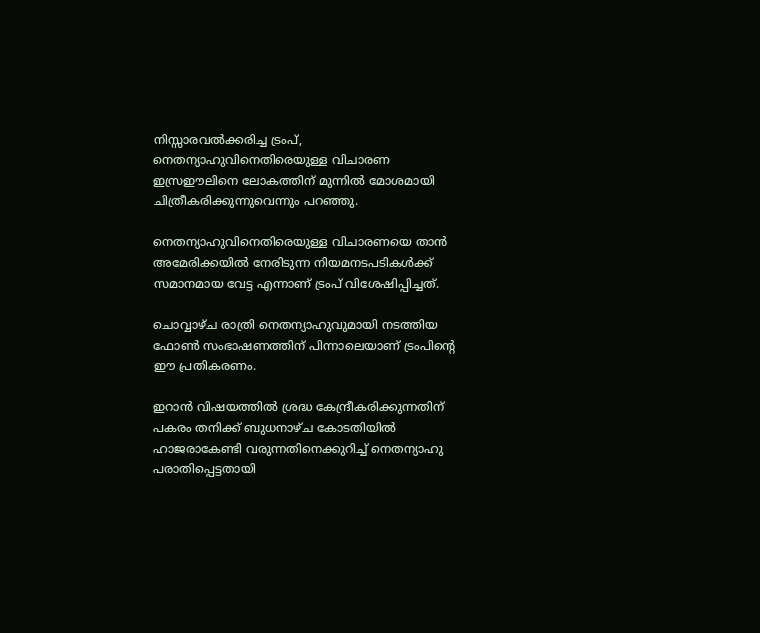നിസ്സാരവല്‍ക്കരിച്ച ട്രംപ്, നെതന്യാഹുവിനെതിരെയുള്ള വിചാരണ ഇസ്രഈലിനെ ലോകത്തിന് മുന്നില്‍ മോശമായി ചിത്രീകരിക്കുന്നുവെന്നും പറഞ്ഞു.

നെതന്യാഹുവിനെതിരെയുള്ള വിചാരണയെ താന്‍ അമേരിക്കയില്‍ നേരിടുന്ന നിയമനടപടികള്‍ക്ക് സമാനമായ വേട്ട എന്നാണ് ട്രംപ് വിശേഷിപ്പിച്ചത്.

ചൊവ്വാഴ്ച രാത്രി നെതന്യാഹുവുമായി നടത്തിയ ഫോണ്‍ സംഭാഷണത്തിന് പിന്നാലെയാണ് ട്രംപിന്റെ ഈ പ്രതികരണം.

ഇറാന്‍ വിഷയത്തില്‍ ശ്രദ്ധ കേന്ദ്രീകരിക്കുന്നതിന് പകരം തനിക്ക് ബുധനാഴ്ച കോടതിയില്‍ ഹാജരാകേണ്ടി വരുന്നതിനെക്കുറിച്ച് നെതന്യാഹു പരാതിപ്പെട്ടതായി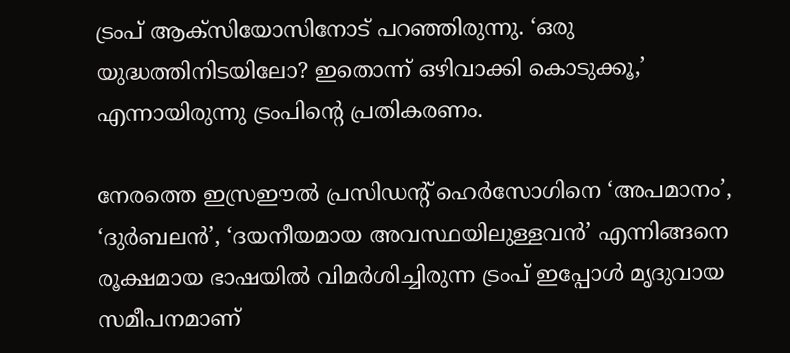ട്രംപ് ആക്‌സിയോസിനോട് പറഞ്ഞിരുന്നു. ‘ഒരു യുദ്ധത്തിനിടയിലോ? ഇതൊന്ന് ഒഴിവാക്കി കൊടുക്കൂ,’ എന്നായിരുന്നു ട്രംപിന്റെ പ്രതികരണം.

നേരത്തെ ഇസ്രഈല്‍ പ്രസിഡന്റ് ഹെര്‍സോഗിനെ ‘അപമാനം’, ‘ദുര്‍ബലന്‍’, ‘ദയനീയമായ അവസ്ഥയിലുള്ളവന്‍’ എന്നിങ്ങനെ രൂക്ഷമായ ഭാഷയില്‍ വിമര്‍ശിച്ചിരുന്ന ട്രംപ് ഇപ്പോള്‍ മൃദുവായ സമീപനമാണ്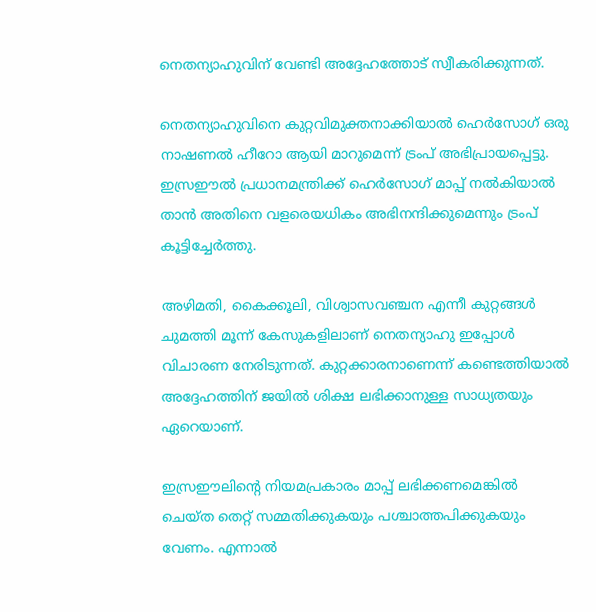നെതന്യാഹുവിന് വേണ്ടി അദ്ദേഹത്തോട് സ്വീകരിക്കുന്നത്.

നെതന്യാഹുവിനെ കുറ്റവിമുക്തനാക്കിയാല്‍ ഹെര്‍സോഗ് ഒരു നാഷണല്‍ ഹീറോ ആയി മാറുമെന്ന് ട്രംപ് അഭിപ്രായപ്പെട്ടു. ഇസ്രഈല്‍ പ്രധാനമന്ത്രിക്ക് ഹെര്‍സോഗ് മാപ്പ് നല്‍കിയാല്‍ താന്‍ അതിനെ വളരെയധികം അഭിനന്ദിക്കുമെന്നും ട്രംപ് കൂട്ടിച്ചേര്‍ത്തു.

അഴിമതി, കൈക്കൂലി, വിശ്വാസവഞ്ചന എന്നീ കുറ്റങ്ങള്‍ ചുമത്തി മൂന്ന് കേസുകളിലാണ് നെതന്യാഹു ഇപ്പോള്‍ വിചാരണ നേരിടുന്നത്. കുറ്റക്കാരനാണെന്ന് കണ്ടെത്തിയാല്‍ അദ്ദേഹത്തിന് ജയില്‍ ശിക്ഷ ലഭിക്കാനുള്ള സാധ്യതയും ഏറെയാണ്.

ഇസ്രഈലിന്റെ നിയമപ്രകാരം മാപ്പ് ലഭിക്കണമെങ്കില്‍ ചെയ്ത തെറ്റ് സമ്മതിക്കുകയും പശ്ചാത്തപിക്കുകയും വേണം. എന്നാല്‍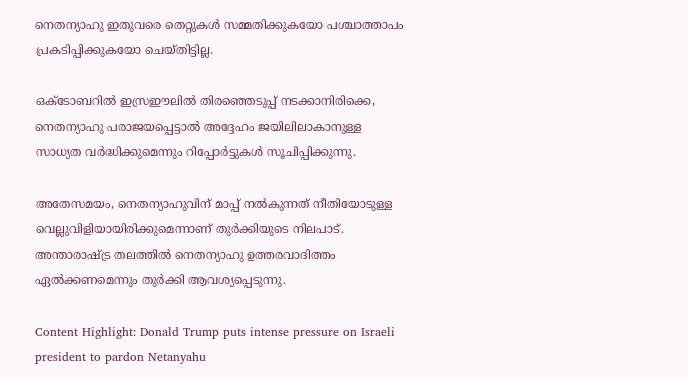നെതന്യാഹു ഇതുവരെ തെറ്റുകള്‍ സമ്മതിക്കുകയോ പശ്ചാത്താപം പ്രകടിപ്പിക്കുകയോ ചെയ്തിട്ടില്ല.

ഒക്ടോബറില്‍ ഇസ്രഈലില്‍ തിരഞ്ഞെടുപ്പ് നടക്കാനിരിക്കെ, നെതന്യാഹു പരാജയപ്പെട്ടാല്‍ അദ്ദേഹം ജയിലിലാകാനുള്ള സാധ്യത വര്‍ദ്ധിക്കുമെന്നും റിപ്പോര്‍ട്ടുകള്‍ സൂചിപ്പിക്കുന്നു.

അതേസമയം, നെതന്യാഹുവിന് മാപ്പ് നല്‍കുന്നത് നീതിയോടുള്ള വെല്ലുവിളിയായിരിക്കുമെന്നാണ് തുര്‍ക്കിയുടെ നിലപാട്. അന്താരാഷ്ട്ര തലത്തില്‍ നെതന്യാഹു ഉത്തരവാദിത്തം ഏല്‍ക്കണമെന്നും തുര്‍ക്കി ആവശ്യപ്പെടുന്നു.

Content Highlight: Donald Trump puts intense pressure on Israeli president to pardon Netanyahu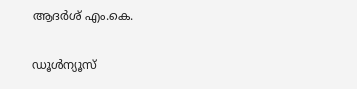ആദര്‍ശ് എം.കെ.

ഡൂള്‍ന്യൂസ്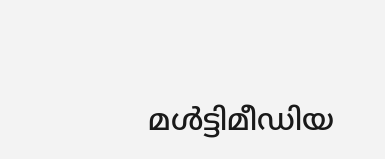മള്‍ട്ടിമീഡിയ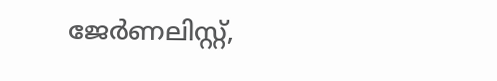ജേര്‍ണലിസ്റ്റ്,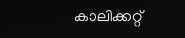കാലിക്കറ്റ്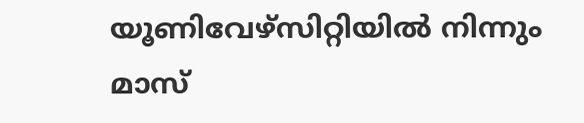യൂണിവേഴ്സിറ്റിയില്‍ നിന്നും മാസ്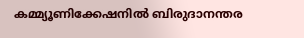കമ്മ്യൂണിക്കേഷനില്‍ ബിരുദാനന്തര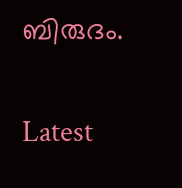ബിരുദം.

Latest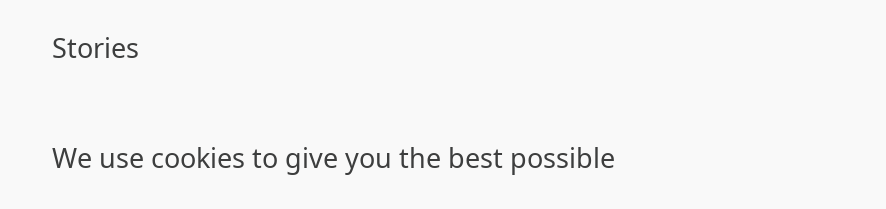Stories

We use cookies to give you the best possible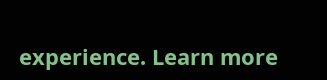experience. Learn more